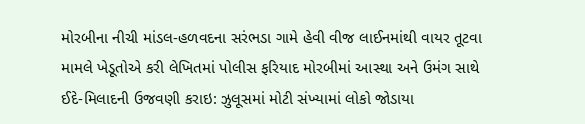મોરબીના નીચી માંડલ-હળવદના સરંભડા ગામે હેવી વીજ લાઈનમાંથી વાયર તૂટવા મામલે ખેડૂતોએ કરી લેખિતમાં પોલીસ ફરિયાદ મોરબીમાં આસ્થા અને ઉમંગ સાથે ઈદે-મિલાદની ઉજવણી કરાઇ: ઝુલૂસમાં મોટી સંખ્યામાં લોકો જોડાયા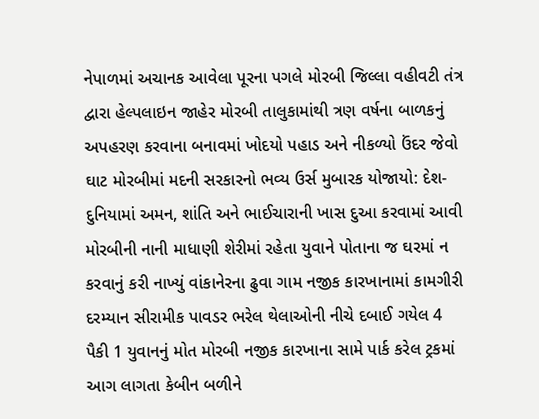નેપાળમાં અચાનક આવેલા પૂરના પગલે મોરબી જિલ્લા વહીવટી તંત્ર દ્વારા હેલ્પલાઇન જાહેર મોરબી તાલુકામાંથી ત્રણ વર્ષના બાળકનું અપહરણ કરવાના બનાવમાં ખોદયો પહાડ અને નીકળ્યો ઉંદર જેવો ઘાટ મોરબીમાં મદની સરકારનો ભવ્ય ઉર્સ મુબારક યોજાયો: દેશ-દુનિયામાં અમન, શાંતિ અને ભાઈચારાની ખાસ દુઆ કરવામાં આવી મોરબીની નાની માધાણી શેરીમાં રહેતા યુવાને પોતાના જ ઘરમાં ન કરવાનું કરી નાખ્યું વાંકાનેરના ઢુવા ગામ નજીક કારખાનામાં કામગીરી દરમ્યાન સીરામીક પાવડર ભરેલ થેલાઓની નીચે દબાઈ ગયેલ 4 પૈકી 1 યુવાનનું મોત મોરબી નજીક કારખાના સામે પાર્ક કરેલ ટ્રકમાં આગ લાગતા કેબીન બળીને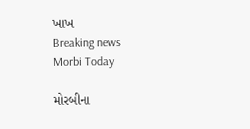ખાખ
Breaking news
Morbi Today

મોરબીના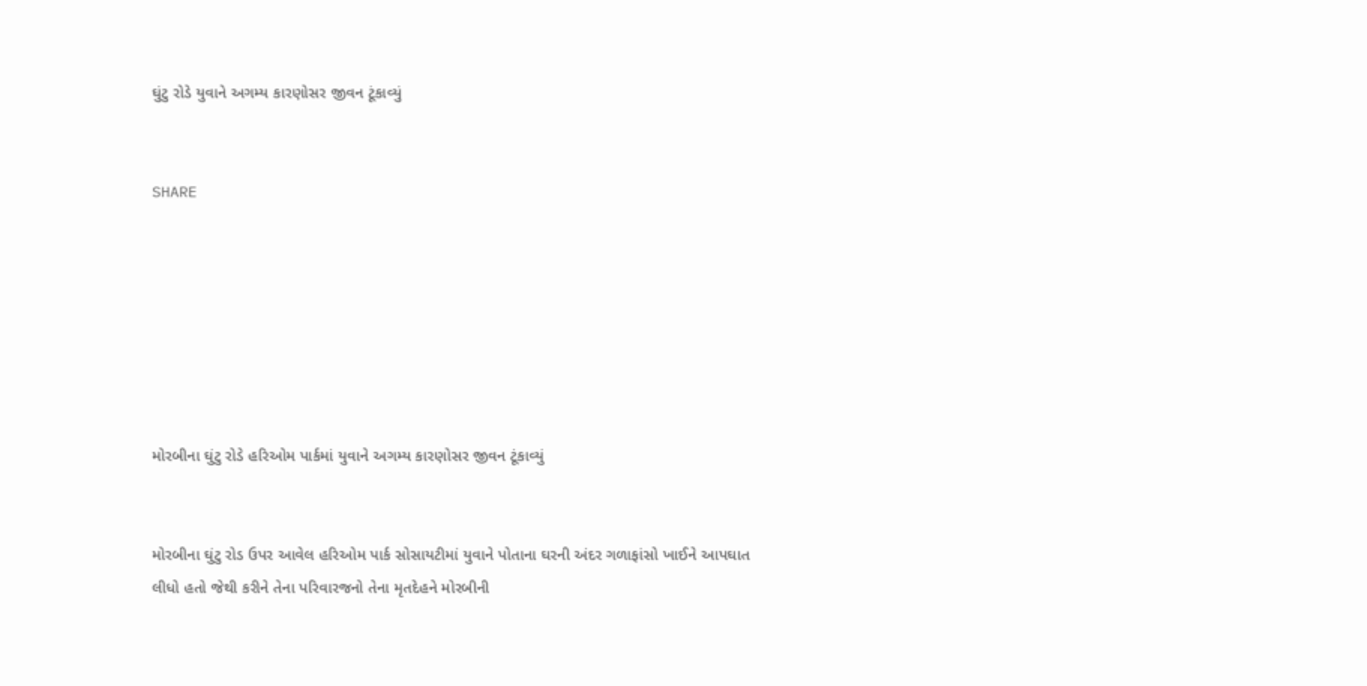ઘુંટુ રોડે યુવાને અગમ્ય કારણોસર જીવન ટૂંકાવ્યું


SHARE







મોરબીના ઘુંટુ રોડે હરિઓમ પાર્કમાં યુવાને અગમ્ય કારણોસર જીવન ટૂંકાવ્યું


મોરબીના ઘુંટુ રોડ ઉપર આવેલ હરિઓમ પાર્ક સોસાયટીમાં યુવાને પોતાના ઘરની અંદર ગળાફાંસો ખાઈને આપઘાત લીધો હતો જેથી કરીને તેના પરિવારજનો તેના મૃતદેહને મોરબીની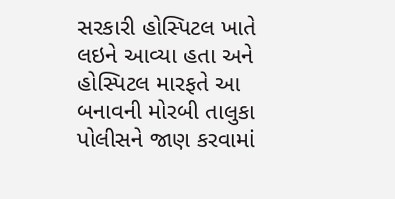સરકારી હોસ્પિટલ ખાતે લઇને આવ્યા હતા અને હોસ્પિટલ મારફતે આ બનાવની મોરબી તાલુકા પોલીસને જાણ કરવામાં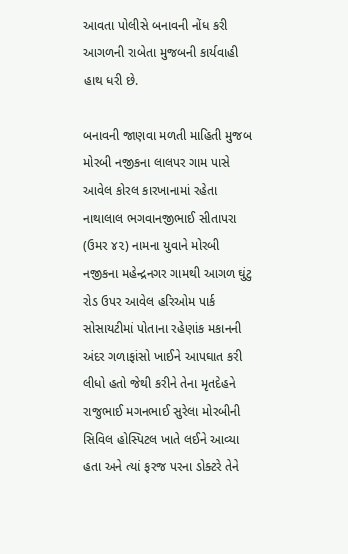આવતા પોલીસે બનાવની નોંધ કરી આગળની રાબેતા મુજબની કાર્યવાહી હાથ ધરી છે.

બનાવની જાણવા મળતી માહિતી મુજબ મોરબી નજીકના લાલપર ગામ પાસે આવેલ કોરલ કારખાનામાં રહેતા નાથાલાલ ભગવાનજીભાઈ સીતાપરા (ઉમર ૪૨) નામના યુવાને મોરબી નજીકના મહેન્દ્રનગર ગામથી આગળ ઘુંટુ રોડ ઉપર આવેલ હરિઓમ પાર્ક સોસાયટીમાં પોતાના રહેણાંક મકાનની અંદર ગળાફાંસો ખાઈને આપઘાત કરી લીધો હતો જેથી કરીને તેના મૃતદેહને રાજુભાઈ મગનભાઈ સુરેલા મોરબીની સિવિલ હોસ્પિટલ ખાતે લઈને આવ્યા હતા અને ત્યાં ફરજ પરના ડોક્ટરે તેને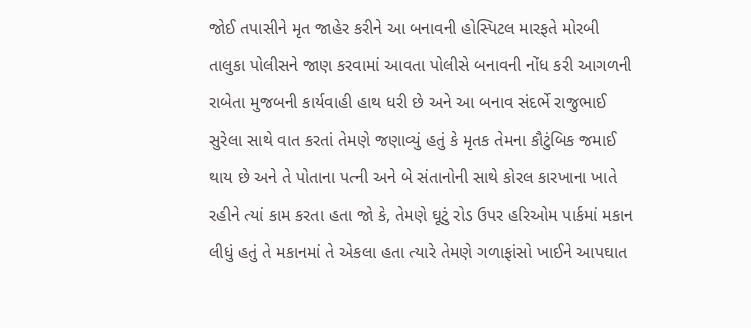જોઈ તપાસીને મૃત જાહેર કરીને આ બનાવની હોસ્પિટલ મારફતે મોરબી તાલુકા પોલીસને જાણ કરવામાં આવતા પોલીસે બનાવની નોંધ કરી આગળની રાબેતા મુજબની કાર્યવાહી હાથ ધરી છે અને આ બનાવ સંદર્ભે રાજુભાઈ સુરેલા સાથે વાત કરતાં તેમણે જણાવ્યું હતું કે મૃતક તેમના કૌટુંબિક જમાઈ થાય છે અને તે પોતાના પત્ની અને બે સંતાનોની સાથે કોરલ કારખાના ખાતે રહીને ત્યાં કામ કરતા હતા જો કે, તેમણે ઘૂટું રોડ ઉપર હરિઓમ પાર્કમાં મકાન લીધું હતું તે મકાનમાં તે એકલા હતા ત્યારે તેમણે ગળાફાંસો ખાઈને આપઘાત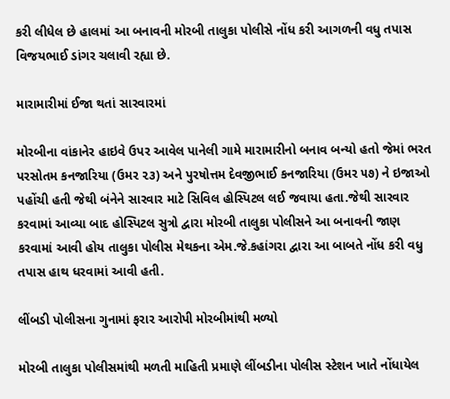કરી લીધેલ છે હાલમાં આ બનાવની મોરબી તાલુકા પોલીસે નોંધ કરી આગળની વધુ તપાસ વિજયભાઈ ડાંગર ચલાવી રહ્યા છે.

મારામારીમાં ઈજા થતાં સારવારમાં

મોરબીના વાંકાનેર હાઇવે ઉપર આવેલ પાનેલી ગામે મારામારીનો બનાવ બન્યો હતો જેમાં ભરત પરસોતમ કનજારિયા (ઉમર ૨૩) અને પુરષોત્તમ દેવજીભાઈ કનજારિયા (ઉમર ૫૭) ને ઇજાઓ પહોંચી હતી જેથી બંનેને સારવાર માટે સિવિલ હોસ્પિટલ લઈ જવાયા હતા.જેથી સારવાર કરવામાં આવ્યા બાદ હોસ્પિટલ સુત્રો દ્વારા મોરબી તાલુકા પોલીસને આ બનાવની જાણ કરવામાં આવી હોય તાલુકા પોલીસ મેથકના એમ.જે.કહાંગરા દ્વારા આ બાબતે નોંધ કરી વધુ તપાસ હાથ ધરવામાં આવી હતી.

લીંબડી પોલીસના ગુનામાં ફરાર આરોપી મોરબીમાંથી મળ્યો

મોરબી તાલુકા પોલીસમાંથી મળતી માહિતી પ્રમાણે લીંબડીના પોલીસ સ્ટેશન ખાતે નોંધાયેલ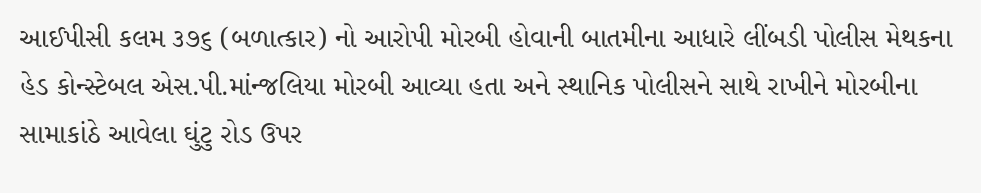આઈપીસી કલમ ૩૭૬ (બળાત્કાર) નો આરોપી મોરબી હોવાની બાતમીના આધારે લીંબડી પોલીસ મેથકના હેડ કોન્સ્ટેબલ એસ.પી.માંન્જલિયા મોરબી આવ્યા હતા અને સ્થાનિક પોલીસને સાથે રાખીને મોરબીના સામાકાંઠે આવેલા ઘુંટુ રોડ ઉપર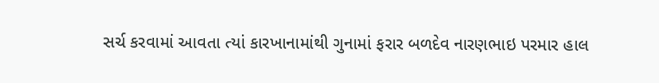સર્ચ કરવામાં આવતા ત્યાં કારખાનામાંથી ગુનામાં ફરાર બળદેવ નારણભાઇ પરમાર હાલ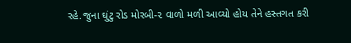રહે.જુના ઘુંટુ રોડ મોરબી-૨ વાળો મળી આવ્યો હોય તેને હસ્તગત કરી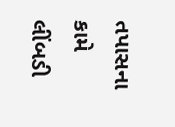તપાસના કામે લીંબડી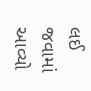લઈ જવામાં આવ્યો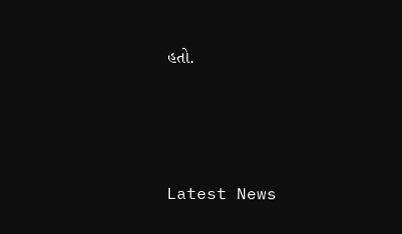હતો.




Latest News